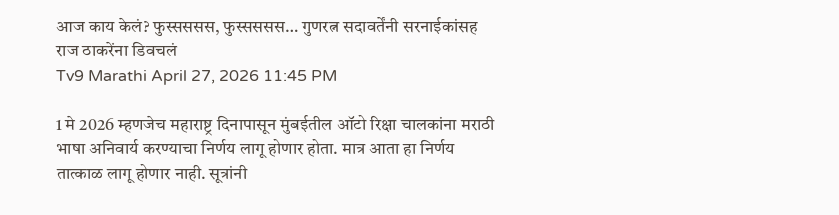आज काय केलं? फुस्सससस, फुस्सससस… गुणरत्न सदावर्तेंनी सरनाईकांसह राज ठाकरेंना डिवचलं
Tv9 Marathi April 27, 2026 11:45 PM

1 मे 2026 म्हणजेच महाराष्ट्र दिनापासून मुंबईतील ऑटो रिक्षा चालकांना मराठी भाषा अनिवार्य करण्याचा निर्णय लागू होणार होता. मात्र आता हा निर्णय तात्काळ लागू होणार नाही. सूत्रांनी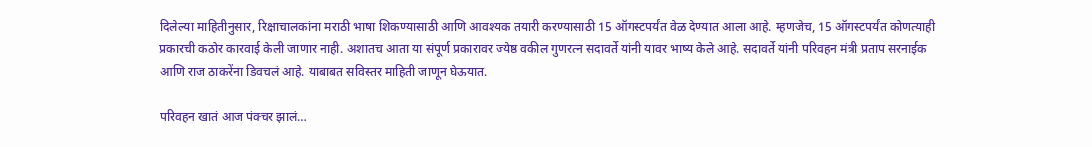दिलेल्या माहितीनुसार, रिक्षाचालकांना मराठी भाषा शिकण्यासाठी आणि आवश्यक तयारी करण्यासाठी 15 ऑगस्टपर्यंत वेळ देण्यात आला आहे. म्हणजेच, 15 ऑगस्टपर्यंत कोणत्याही प्रकारची कठोर कारवाई केली जाणार नाही. अशातच आता या संपूर्ण प्रकारावर ज्येष्ठ वकील गुणरत्न सदावर्ते यांनी यावर भाष्य केले आहे. सदावर्ते यांनी परिवहन मंत्री प्रताप सरनाईक आणि राज ठाकरेंना डिवचलं आहे. याबाबत सविस्तर माहिती जाणून घेऊयात.

परिवहन खातं आज पंक्चर झालं…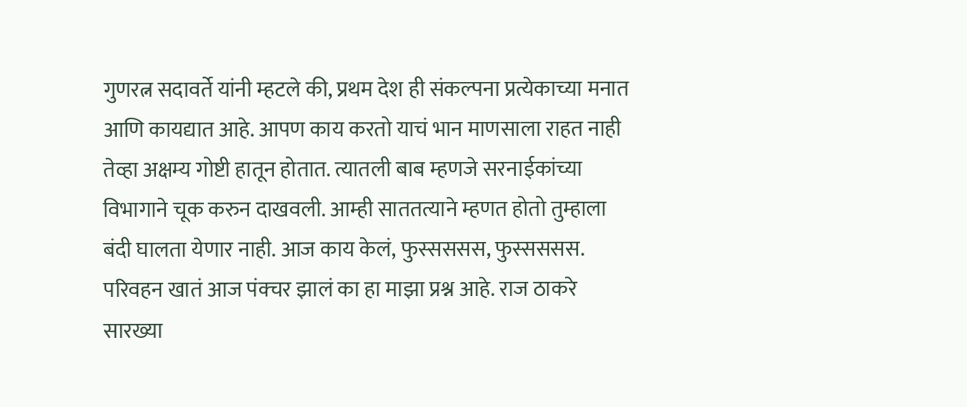गुणरत्न सदावर्ते यांनी म्हटले की, प्रथम देश ही संकल्पना प्रत्येकाच्या मनात आणि कायद्यात आहे. आपण काय करतो याचं भान माणसाला राहत नाही तेव्हा अक्षम्य गोष्टी हातून होतात. त्यातली बाब म्हणजे सरनाईकांच्या विभागाने चूक करुन दाखवली. आम्ही साततत्याने म्हणत होतो तुम्हाला बंदी घालता येणार नाही. आज काय केलं, फुस्सससस, फुस्सससस. परिवहन खातं आज पंक्चर झालं का हा माझा प्रश्न आहे. राज ठाकरे सारख्या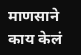माणसाने काय केलं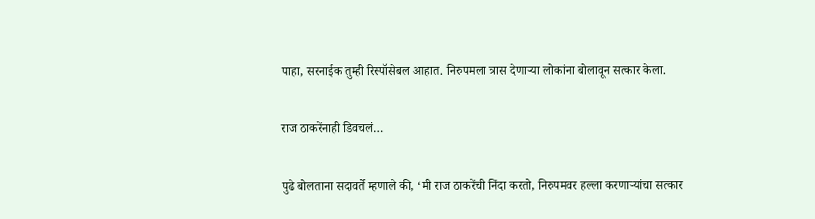पाहा, सरनाईक तुम्ही रिस्पॉसेबल आहात. निरुपमला त्रास देणाऱ्या लोकांना बोलावून सत्कार केला.

राज ठाकरेंनाही डिवचलं…

पुढे बोलताना सदावर्ते म्हणाले की, ‘मी राज ठाकरेंची निंदा करतो, निरुपमवर हल्ला करणाऱ्यांचा सत्कार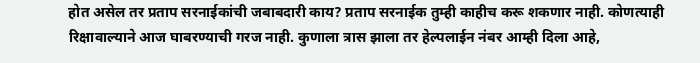होत असेल तर प्रताप सरनाईकांची जबाबदारी काय? प्रताप सरनाईक तुम्ही काहीच करू शकणार नाही. कोणत्याही रिक्षावाल्याने आज घाबरण्याची गरज नाही. कुणाला त्रास झाला तर हेल्पलाईन नंबर आम्ही दिला आहे,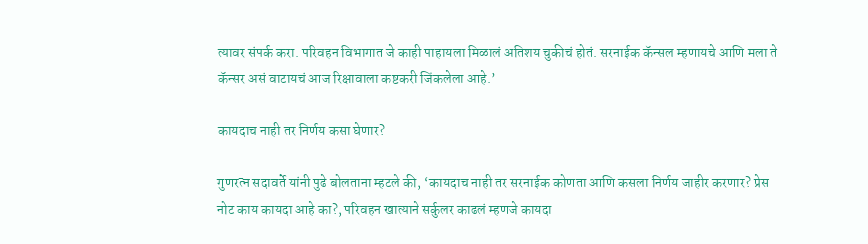त्यावर संपर्क करा. परिवहन विभागात जे काही पाहायला मिळालं अतिशय चुकीचं होतं. सरनाईक कॅन्सल म्हणायचे आणि मला ते कॅन्सर असं वाटायचं आज रिक्षावाला कष्टकरी जिंकलेला आहे.’

कायदाच नाही तर निर्णय कसा घेणार?

गुणरत्न सदावर्ते यांनी पुढे बोलताना म्हटले की, ‘कायदाच नाही तर सरनाईक कोणता आणि कसला निर्णय जाहीर करणार? प्रेस नोट काय कायदा आहे का?, परिवहन खात्याने सर्कुलर काढलं म्हणजे कायदा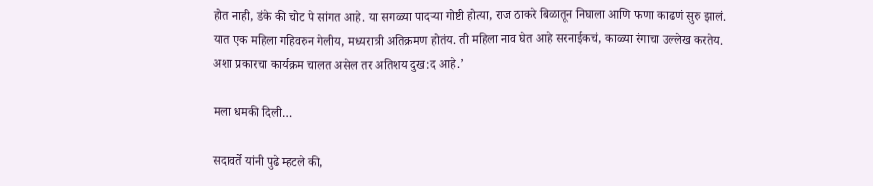होत नाही, डंके की चोट पे सांगत आहे. या सगळ्या पादऱ्या गोष्टी होत्या, राज ठाकरे बिळातून निघाला आणि फणा काढणं सुरु झालं. यात एक महिला गहिवरुन गेलीय, मध्यरात्री अतिक्रमण होतंय. ती महिला नाव घेत आहे सरनाईकचं, काळ्या रंगाचा उल्लेख करतेय. अशा प्रकारचा कार्यक्रम चालत असेल तर अतिशय दुख:द आहे.’

मला धमकी दिली…

सदावर्ते यांनी पुढे म्हटले की,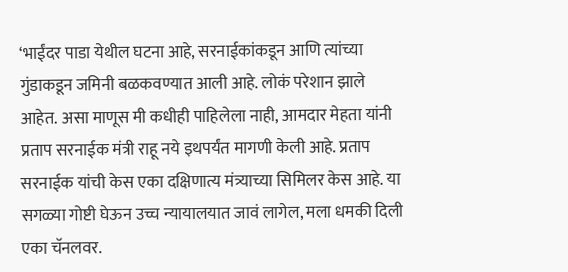‘भाईंदर पाडा येथील घटना आहे, सरनाईकांकडून आणि त्यांच्या गुंडाकडून जमिनी बळकवण्यात आली आहे. लोकं परेशान झाले आहेत. असा माणूस मी कधीही पाहिलेला नाही, आमदार मेहता यांनी प्रताप सरनाईक मंत्री राहू नये इथपर्यंत मागणी केली आहे. प्रताप सरनाईक यांची केस एका दक्षिणात्य मंत्र्याच्या सिमिलर केस आहे. या सगळ्या गोष्टी घेऊन उच्च न्यायालयात जावं लागेल, मला धमकी दिली एका चॅनलवर.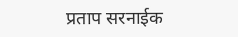प्रताप सरनाईक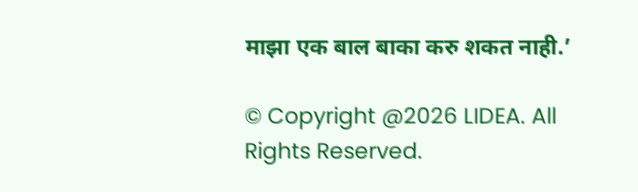माझा एक बाल बाका करु शकत नाही.’

© Copyright @2026 LIDEA. All Rights Reserved.